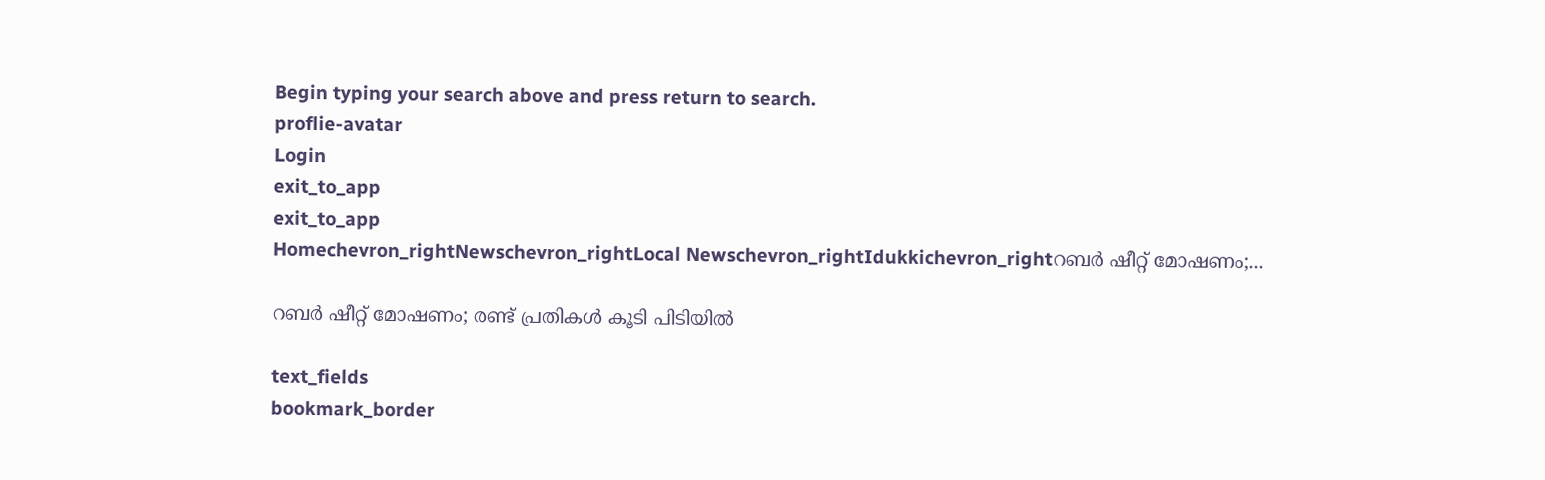Begin typing your search above and press return to search.
proflie-avatar
Login
exit_to_app
exit_to_app
Homechevron_rightNewschevron_rightLocal Newschevron_rightIdukkichevron_rightറബർ ഷീറ്റ് മോഷണം;...

റബർ ഷീറ്റ് മോഷണം; രണ്ട് പ്രതികൾ കൂടി പിടിയിൽ

text_fields
bookmark_border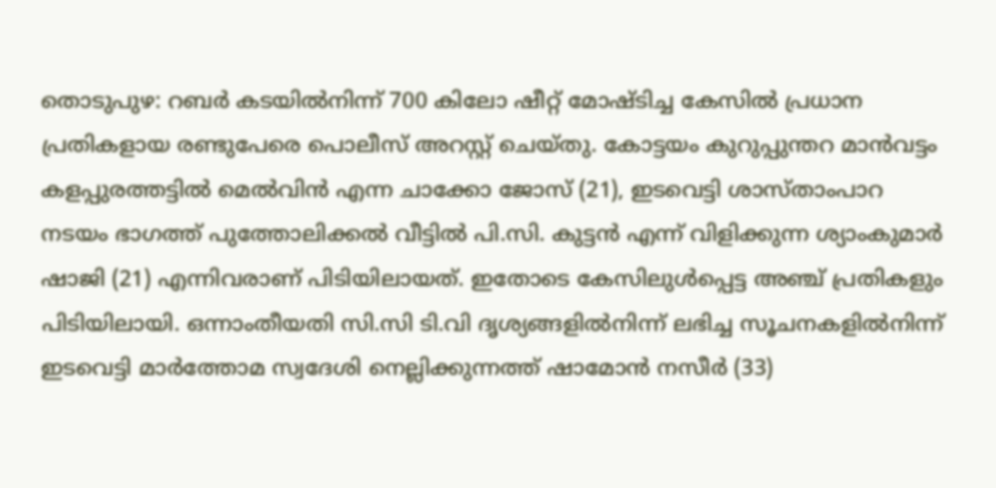തൊടുപുഴ: റബർ കടയിൽനിന്ന് 700 കിലോ ഷീറ്റ് മോഷ്ടിച്ച കേസിൽ പ്രധാന പ്രതികളായ രണ്ടുപേരെ പൊലീസ് അറസ്റ്റ് ചെയ്തു. കോട്ടയം കുറുപ്പുന്തറ മാൻവട്ടം കളപ്പുരത്തട്ടിൽ മെൽവിൻ എന്ന ചാക്കോ ജോസ് (21), ഇടവെട്ടി ശാസ്താംപാറ നടയം ഭാഗത്ത് പുത്തോലിക്കൽ വീട്ടിൽ പി.സി. കുട്ടൻ എന്ന് വിളിക്കുന്ന ശ്യാംകുമാർ ഷാജി (21) എന്നിവരാണ് പിടിയിലായത്. ഇതോടെ കേസിലുൾപ്പെട്ട അഞ്ച് പ്രതികളും പിടിയിലായി. ഒന്നാംതീയതി സി.സി ടി.വി ദൃശ്യങ്ങളിൽനിന്ന് ലഭിച്ച സൂചനകളിൽനിന്ന് ഇടവെട്ടി മാർത്തോമ സ്വദേശി നെല്ലിക്കുന്നത്ത് ഷാമോൻ നസീർ (33)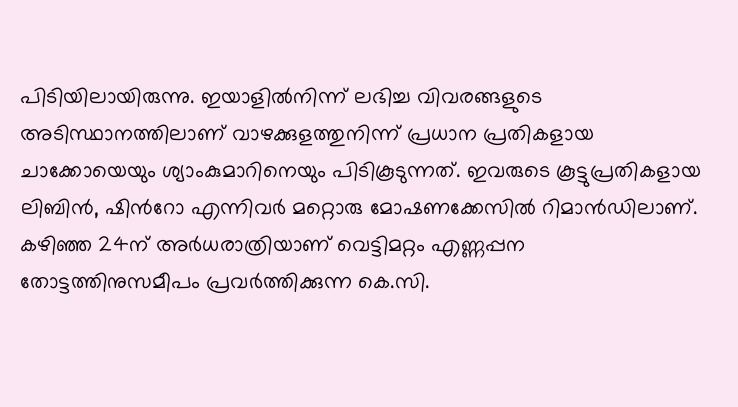പിടിയിലായിരുന്നു. ഇയാളിൽനിന്ന് ലഭിച്ച വിവരങ്ങളുടെ അടിസ്ഥാനത്തിലാണ് വാഴക്കുളത്തുനിന്ന് പ്രധാന പ്രതികളായ ചാക്കോയെയും ശ്യാംകുമാറിനെയും പിടികൂടുന്നത്. ഇവരുടെ കൂട്ടുപ്രതികളായ ലിബിൻ, ഷിന്‍റോ എന്നിവർ മറ്റൊരു മോഷണക്കേസിൽ റിമാൻഡിലാണ്. കഴിഞ്ഞ 24ന് അർധരാത്രിയാണ് വെട്ടിമറ്റം എണ്ണപ്പന തോട്ടത്തിനുസമീപം പ്രവർത്തിക്കുന്ന കെ.സി.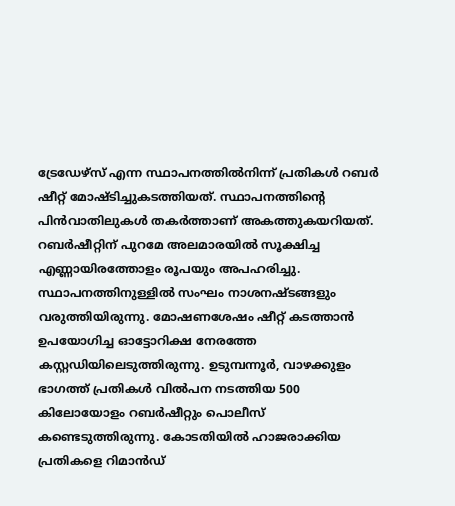ട്രേഡേഴ്‌സ് എന്ന സ്ഥാപനത്തിൽനിന്ന് പ്രതികൾ റബർ ഷീറ്റ് മോഷ്ടിച്ചുകടത്തിയത്. സ്ഥാപനത്തിന്‍റെ പിൻവാതിലുകൾ തകർത്താണ് അകത്തുകയറിയത്. റബർഷീറ്റിന് പുറമേ അലമാരയിൽ സൂക്ഷിച്ച എണ്ണായിരത്തോളം രൂപയും അപഹരിച്ചു. സ്ഥാപനത്തിനുള്ളിൽ സംഘം നാശനഷ്ടങ്ങളും വരുത്തിയിരുന്നു. മോഷണശേഷം ഷീറ്റ് കടത്താൻ ഉപയോഗിച്ച ഓട്ടോറിക്ഷ നേരത്തേ കസ്റ്റഡിയിലെടുത്തിരുന്നു. ഉടുമ്പന്നൂർ, വാഴക്കുളം ഭാഗത്ത് പ്രതികൾ വിൽപന നടത്തിയ 500 കിലോയോളം റബർഷീറ്റും പൊലീസ് കണ്ടെടുത്തിരുന്നു. കോടതിയിൽ ഹാജരാക്കിയ പ്രതികളെ റിമാൻഡ്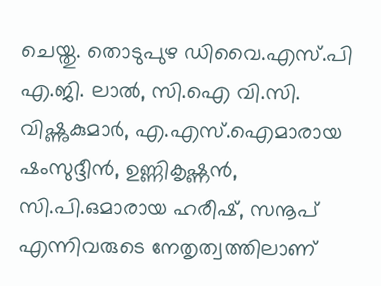ചെയ്തു. തൊടുപുഴ ഡിവൈ.എസ്.പി എ.ജി. ലാൽ, സി.ഐ വി.സി. വിഷ്ണുകുമാർ, എ.എസ്‌.ഐമാരായ ഷംസുദ്ദീൻ, ഉണ്ണികൃഷ്ണൻ, സി.പി.ഒമാരായ ഹരീഷ്, സനൂപ് എന്നിവരുടെ നേതൃത്വത്തിലാണ്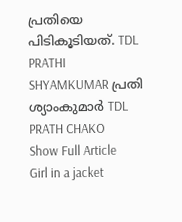പ്രതിയെ പിടികൂടിയത്. TDL PRATHI SHYAMKUMAR പ്രതി ശ്യാംകുമാർ TDL PRATH CHAKO
Show Full Article
Girl in a jacket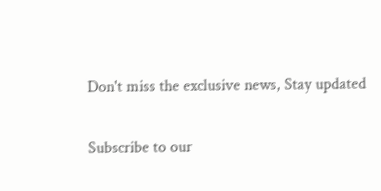Don't miss the exclusive news, Stay updated

Subscribe to our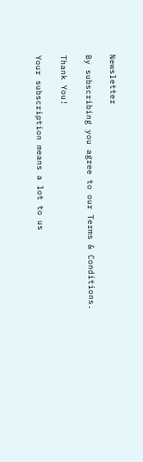Newsletter

By subscribing you agree to our Terms & Conditions.

Thank You!

Your subscription means a lot to us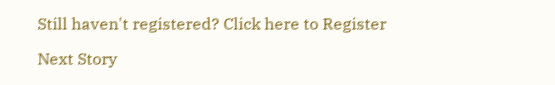Still haven't registered? Click here to Register

Next Story